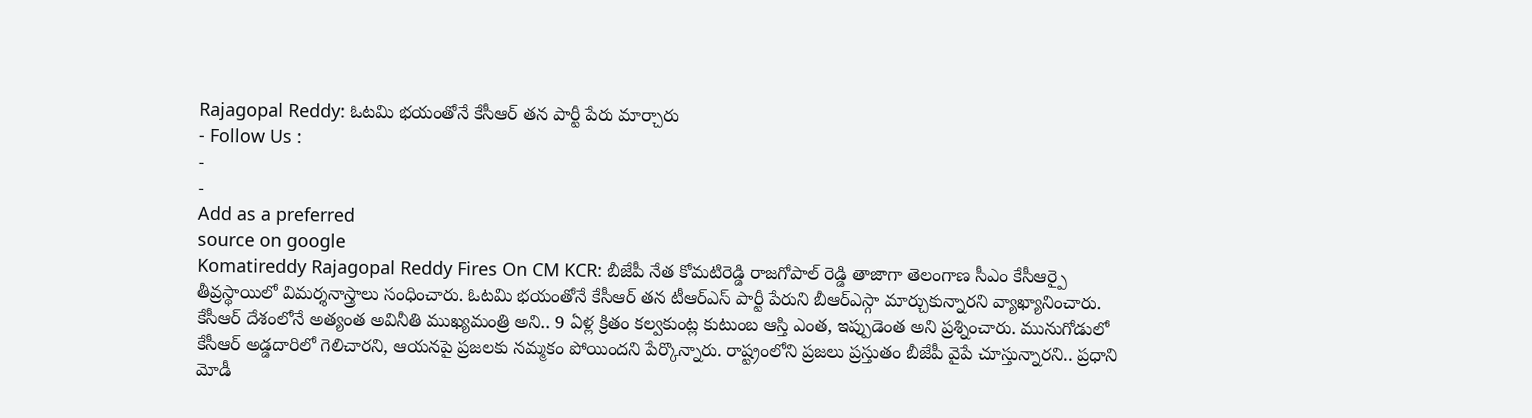Rajagopal Reddy: ఓటమి భయంతోనే కేసీఆర్ తన పార్టీ పేరు మార్చారు
- Follow Us :
-
-
Add as a preferred
source on google
Komatireddy Rajagopal Reddy Fires On CM KCR: బీజేపీ నేత కోమటిరెడ్డి రాజగోపాల్ రెడ్డి తాజాగా తెలంగాణ సీఎం కేసీఆర్పై తీవ్రస్థాయిలో విమర్శనాస్త్రాలు సంధించారు. ఓటమి భయంతోనే కేసీఆర్ తన టీఆర్ఎస్ పార్టీ పేరుని బీఆర్ఎస్గా మార్చుకున్నారని వ్యాఖ్యానించారు. కేసీఆర్ దేశంలోనే అత్యంత అవినీతి ముఖ్యమంత్రి అని.. 9 ఏళ్ల క్రితం కల్వకుంట్ల కుటుంబ ఆస్తి ఎంత, ఇప్పుడెంత అని ప్రశ్నించారు. మునుగోడులో కేసీఆర్ అడ్డదారిలో గెలిచారని, ఆయనపై ప్రజలకు నమ్మకం పోయిందని పేర్కొన్నారు. రాష్ట్రంలోని ప్రజలు ప్రస్తుతం బీజేపీ వైపే చూస్తున్నారని.. ప్రధాని మోడీ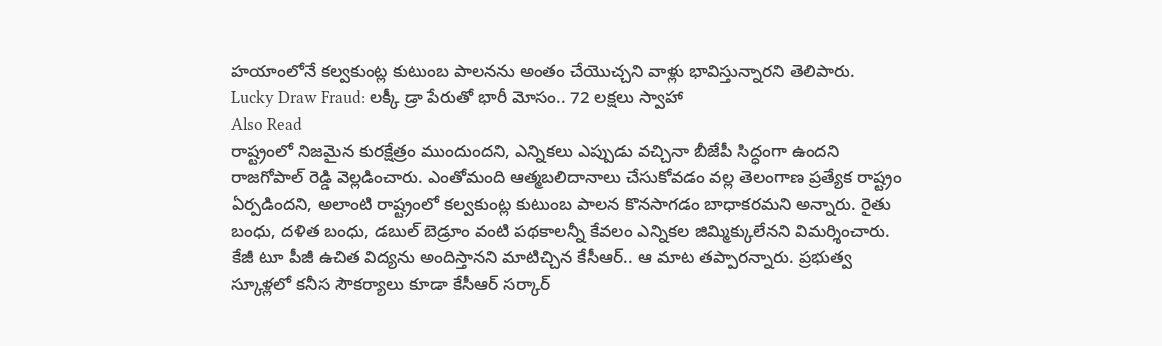హయాంలోనే కల్వకుంట్ల కుటుంబ పాలనను అంతం చేయొచ్చని వాళ్లు భావిస్తున్నారని తెలిపారు.
Lucky Draw Fraud: లక్కీ డ్రా పేరుతో భారీ మోసం.. 72 లక్షలు స్వాహా
Also Read
రాష్ట్రంలో నిజమైన కురక్షేత్రం ముందుందని, ఎన్నికలు ఎప్పుడు వచ్చినా బీజేపీ సిద్ధంగా ఉందని రాజగోపాల్ రెడ్డి వెల్లడించారు. ఎంతోమంది ఆత్మబలిదానాలు చేసుకోవడం వల్ల తెలంగాణ ప్రత్యేక రాష్ట్రం ఏర్పడిందని, అలాంటి రాష్ట్రంలో కల్వకుంట్ల కుటుంబ పాలన కొనసాగడం బాధాకరమని అన్నారు. రైతు బంధు, దళిత బంధు, డబుల్ బెడ్రూం వంటి పథకాలన్నీ కేవలం ఎన్నికల జిమ్మిక్కులేనని విమర్శించారు. కేజీ టూ పీజీ ఉచిత విద్యను అందిస్తానని మాటిచ్చిన కేసీఆర్.. ఆ మాట తప్పారన్నారు. ప్రభుత్వ స్కూళ్లలో కనీస సౌకర్యాలు కూడా కేసీఆర్ సర్కార్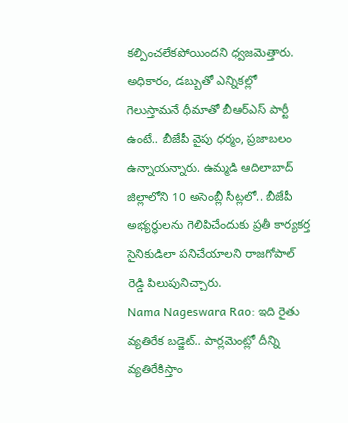కల్పించలేకపోయిందని ధ్వజమెత్తారు. అధికారం, డబ్బుతో ఎన్నికల్లో గెలుస్తామనే ధీమాతో బీఆర్ఎస్ పార్టీ ఉంటే.. బీజేపీ వైపు ధర్మం, ప్రజాబలం ఉన్నాయన్నారు. ఉమ్మడి ఆదిలాబాద్ జిల్లాలోని 10 అసెంబ్లీ సీట్లలో.. బీజేపీ అభ్యర్థులను గెలిపిచేందుకు ప్రతీ కార్యకర్త సైనికుడిలా పనిచేయాలని రాజగోపాల్ రెడ్డి పిలుపునిచ్చారు.
Nama Nageswara Rao: ఇది రైతు వ్యతిరేక బడ్జెట్.. పార్లమెంట్లో దీన్ని వ్యతిరేకిస్తాం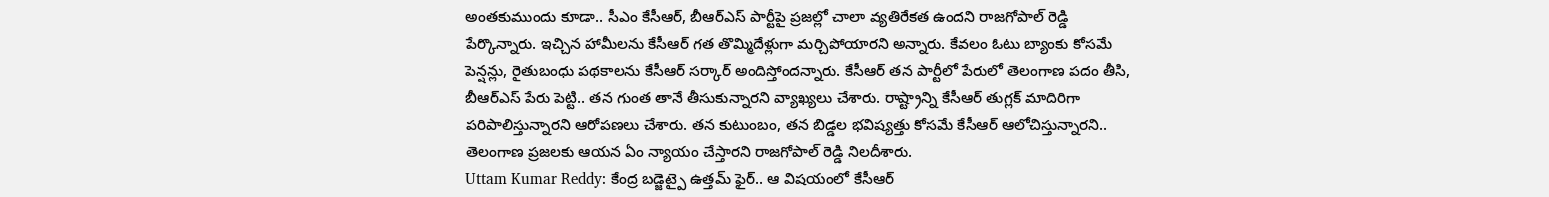అంతకుముందు కూడా.. సీఎం కేసీఆర్, బీఆర్ఎస్ పార్టీపై ప్రజల్లో చాలా వ్యతిరేకత ఉందని రాజగోపాల్ రెడ్డి పేర్కొన్నారు. ఇచ్చిన హామీలను కేసీఆర్ గత తొమ్మిదేళ్లుగా మర్చిపోయారని అన్నారు. కేవలం ఓటు బ్యాంకు కోసమే పెన్షన్లు, రైతుబంధు పథకాలను కేసీఆర్ సర్కార్ అందిస్తోందన్నారు. కేసీఆర్ తన పార్టీలో పేరులో తెలంగాణ పదం తీసి, బీఆర్ఎస్ పేరు పెట్టి.. తన గుంత తానే తీసుకున్నారని వ్యాఖ్యలు చేశారు. రాష్ట్రాన్ని కేసీఆర్ తుగ్లక్ మాదిరిగా పరిపాలిస్తున్నారని ఆరోపణలు చేశారు. తన కుటుంబం, తన బిడ్డల భవిష్యత్తు కోసమే కేసీఆర్ ఆలోచిస్తున్నారని.. తెలంగాణ ప్రజలకు ఆయన ఏం న్యాయం చేస్తారని రాజగోపాల్ రెడ్డి నిలదీశారు.
Uttam Kumar Reddy: కేంద్ర బడ్జెట్పై ఉత్తమ్ ఫైర్.. ఆ విషయంలో కేసీఆర్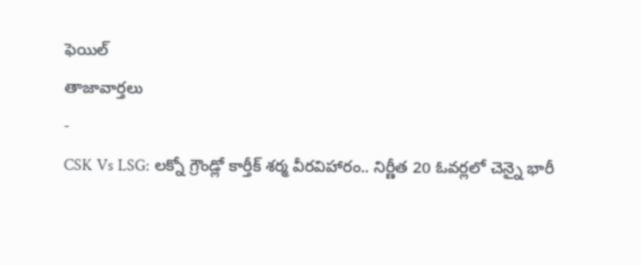ఫెయిల్
తాజావార్తలు
-
CSK Vs LSG: లక్నో గ్రౌండ్లో కార్తీక్ శర్మ వీరవిహారం.. నిర్ణీత 20 ఓవర్లలో చెన్నై భారీ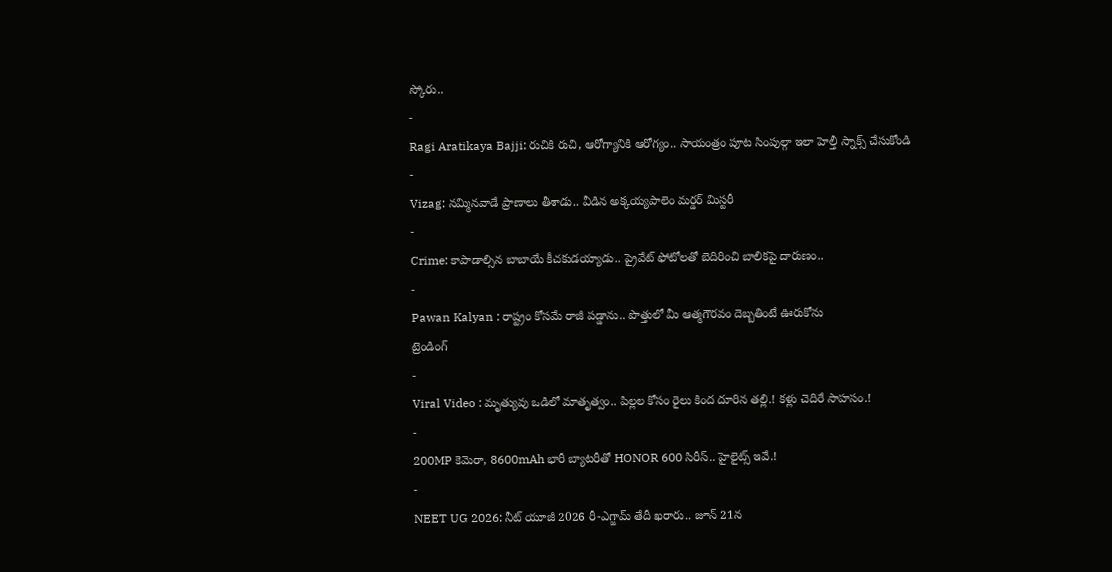స్కోరు..
-
Ragi Aratikaya Bajji: రుచికి రుచి, ఆరోగ్యానికి ఆరోగ్యం.. సాయంత్రం పూట సింపుల్గా ఇలా హెల్తీ స్నాక్స్ చేసుకోండి
-
Vizag: నమ్మినవాడే ప్రాణాలు తీశాడు.. వీడిన అక్కయ్యపాలెం మర్డర్ మిస్టరీ
-
Crime: కాపాడాల్సిన బాబాయే కీచకుడయ్యాడు.. ప్రైవేట్ ఫోటోలతో బెదిరించి బాలికపై దారుణం..
-
Pawan Kalyan : రాష్ట్రం కోసమే రాజీ పడ్డాను.. పొత్తులో మీ ఆత్మగౌరవం దెబ్బతింటే ఊరుకోను
ట్రెండింగ్
-
Viral Video : మృత్యువు ఒడిలో మాతృత్వం.. పిల్లల కోసం రైలు కింద దూరిన తల్లి.! కళ్లు చెదిరే సాహసం.!
-
200MP కెమెరా, 8600mAh భారీ బ్యాటరీతో HONOR 600 సిరీస్.. హైలైట్స్ ఇవే.!
-
NEET UG 2026: నీట్ యూజీ 2026 రీ-ఎగ్జామ్ తేదీ ఖరారు.. జూన్ 21న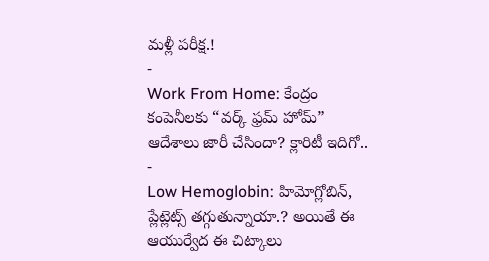మళ్లీ పరీక్ష.!
-
Work From Home: కేంద్రం కంపెనీలకు “వర్క్ ఫ్రమ్ హోమ్” ఆదేశాలు జారీ చేసిందా? క్లారిటీ ఇదిగో..
-
Low Hemoglobin: హిమోగ్లోబిన్, ప్లేట్లెట్స్ తగ్గుతున్నాయా.? అయితే ఈ ఆయుర్వేద ఈ చిట్కాలు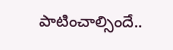పాటించాల్సిందే..